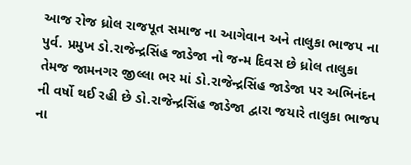આજ રોજ ધ્રોલ રાજપૂત સમાજ ના આગેવાન અને તાલુકા ભાજપ ના પુર્વ. પ્રમુખ ડો.રાજેન્દ્રસિંહ જાડેજા નો જન્મ દિવસ છે ધ્રોલ તાલુકા તેમજ જામનગર જીલ્લા ભર માં ડો.રાજેન્દ્રસિંહ જાડેજા પર અભિનંદન ની વર્ષો થઈ રહી છે ડો.રાજેન્દ્રસિંહ જાડેજા દ્વારા જયારે તાલુકા ભાજપ ના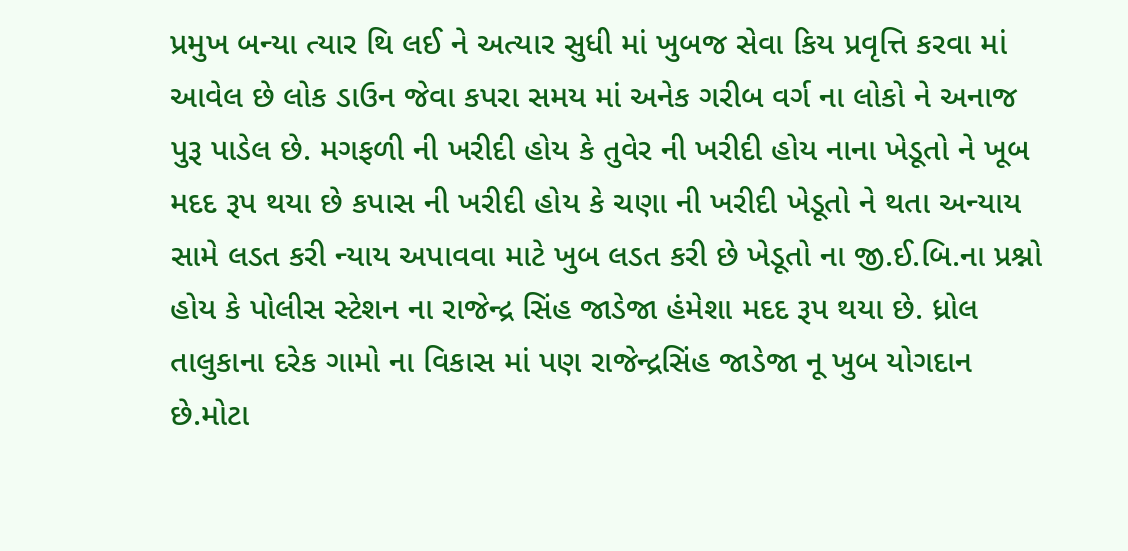પ્રમુખ બન્યા ત્યાર થિ લઈ ને અત્યાર સુધી માં ખુબજ સેવા કિય પ્રવૃત્તિ કરવા માં આવેલ છે લોક ડાઉન જેવા કપરા સમય માં અનેક ગરીબ વર્ગ ના લોકો ને અનાજ પુરૂ પાડેલ છે. મગફળી ની ખરીદી હોય કે તુવેર ની ખરીદી હોય નાના ખેડૂતો ને ખૂબ મદદ રૂપ થયા છે કપાસ ની ખરીદી હોય કે ચણા ની ખરીદી ખેડૂતો ને થતા અન્યાય સામે લડત કરી ન્યાય અપાવવા માટે ખુબ લડત કરી છે ખેડૂતો ના જી.ઈ.બિ.ના પ્રશ્નો હોય કે પોલીસ સ્ટેશન ના રાજેન્દ્ર સિંહ જાડેજા હંમેશા મદદ રૂપ થયા છે. ધ્રોલ તાલુકાના દરેક ગામો ના વિકાસ માં પણ રાજેન્દ્રસિંહ જાડેજા નૂ ખુબ યોગદાન છે.મોટા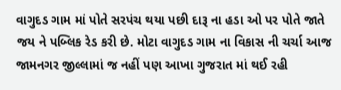વાગુદડ ગામ માં પોતે સરપંચ થયા પછી દારૂ ના હડા ઓ પર પોતે જાતે જય ને પબ્લિક રેડ કરી છે. મોટા વાગુદડ ગામ ના વિકાસ ની ચર્ચા આજ જામનગર જીલ્લામાં જ નહીં પણ આખા ગુજરાત માં થઈ રહી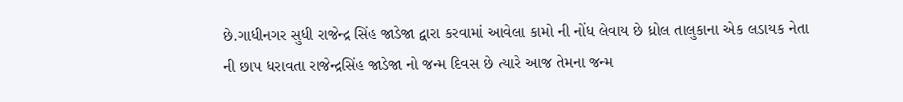છે.ગાધીનગર સુધી રાજેન્દ્ર સિંહ જાડેજા દ્વારા કરવામાં આવેલા કામો ની નોંધ લેવાય છે ધ્રોલ તાલુકાના એક લડાયક નેતા ની છાપ ધરાવતા રાજેન્દ્રસિંહ જાડેજા નો જન્મ દિવસ છે ત્યારે આજ તેમના જન્મ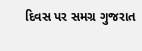દિવસ પર સમગ્ર ગુજરાત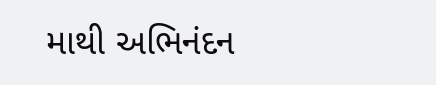માથી અભિનંદન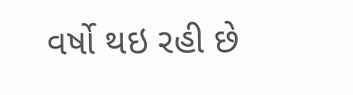વર્ષો થઇ રહી છે